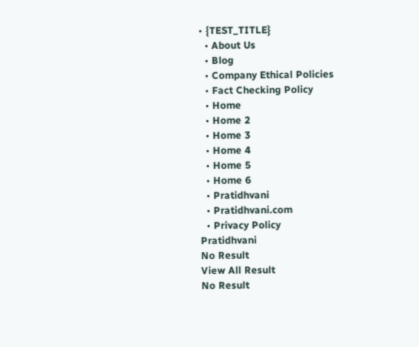• {TEST_TITLE}
  • About Us
  • Blog
  • Company Ethical Policies
  • Fact Checking Policy
  • Home
  • Home 2
  • Home 3
  • Home 4
  • Home 5
  • Home 6
  • Pratidhvani
  • Pratidhvani.com
  • Privacy Policy
Pratidhvani
No Result
View All Result
No Result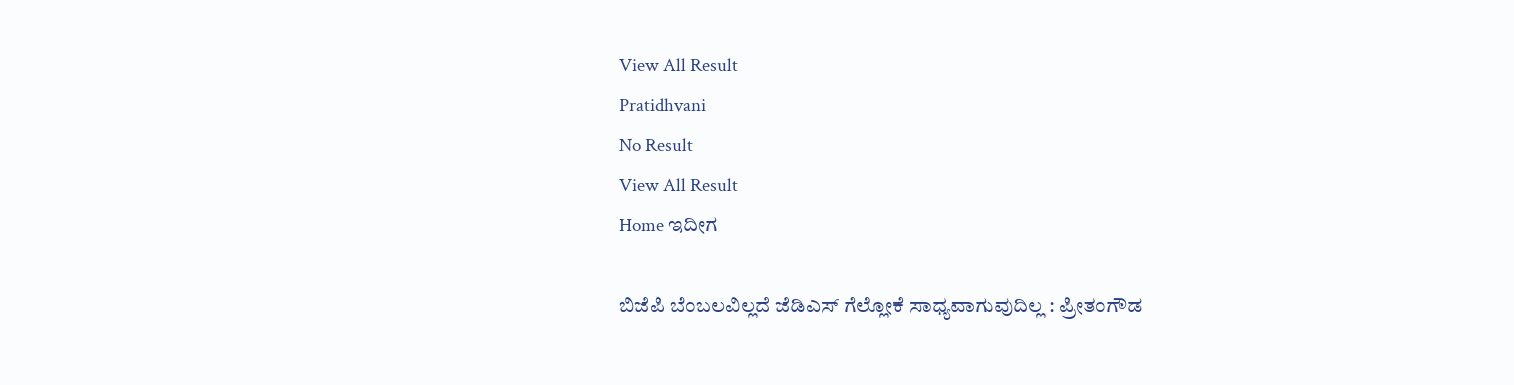View All Result
Pratidhvani
No Result
View All Result
Home ಇದೀಗ

ಬಿಜೆಪಿ ಬೆಂಬಲವಿಲ್ಲದೆ ಜೆಡಿಎಸ್‌ ಗೆಲ್ಲೋಕೆ ಸಾಧ್ಯವಾಗುವುದಿಲ್ಲ : ಪ್ರೀತಂಗೌಡ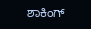ಶಾಕಿಂಗ್‌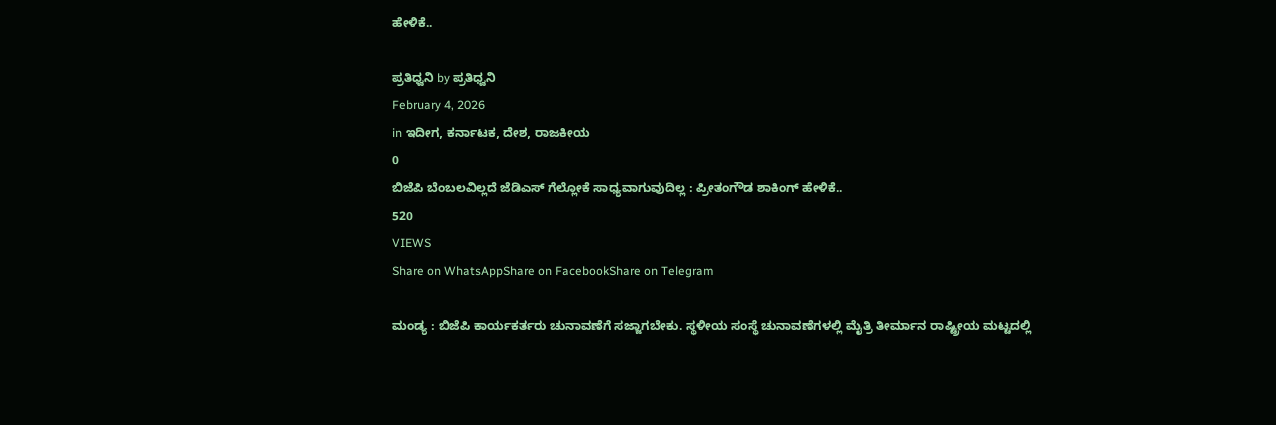ಹೇಳಿಕೆ..

ಪ್ರತಿಧ್ವನಿ by ಪ್ರತಿಧ್ವನಿ
February 4, 2026
in ಇದೀಗ, ಕರ್ನಾಟಕ, ದೇಶ, ರಾಜಕೀಯ
0
ಬಿಜೆಪಿ ಬೆಂಬಲವಿಲ್ಲದೆ ಜೆಡಿಎಸ್‌ ಗೆಲ್ಲೋಕೆ ಸಾಧ್ಯವಾಗುವುದಿಲ್ಲ : ಪ್ರೀತಂಗೌಡ ಶಾಕಿಂಗ್‌ ಹೇಳಿಕೆ..
520
VIEWS
Share on WhatsAppShare on FacebookShare on Telegram

ಮಂಡ್ಯ : ಬಿಜೆಪಿ ಕಾರ್ಯಕರ್ತರು ಚುನಾವಣೆಗೆ ಸಜ್ಜಾಗಬೇಕು. ಸ್ಥಳೀಯ ಸಂಸ್ಥೆ ಚುನಾವಣೆಗಳಲ್ಲಿ ಮೈತ್ರಿ ತೀರ್ಮಾನ ರಾಷ್ಟ್ರೀಯ ಮಟ್ಟದಲ್ಲಿ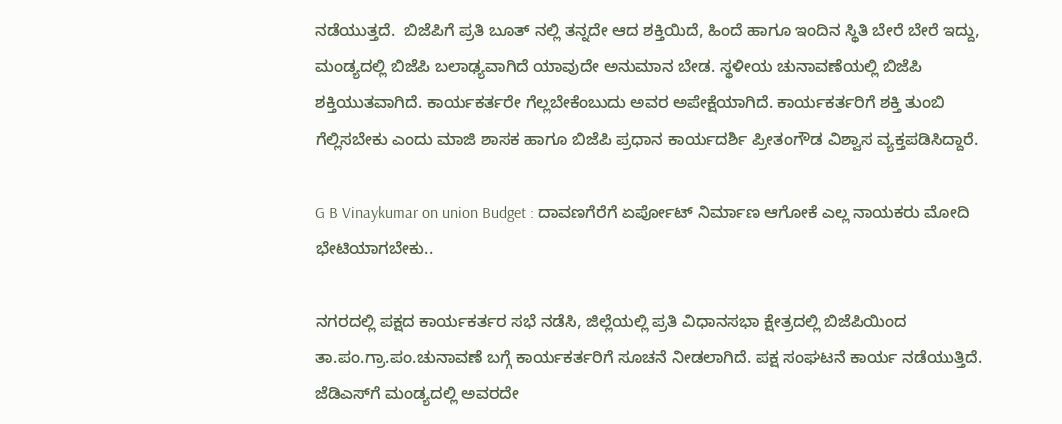ನಡೆಯುತ್ತದೆ.  ಬಿಜೆಪಿಗೆ ಪ್ರತಿ ಬೂತ್ ನಲ್ಲಿ ತನ್ನದೇ ಆದ ಶಕ್ತಿಯಿದೆ, ಹಿಂದೆ ಹಾಗೂ ಇಂದಿನ ಸ್ಥಿತಿ ಬೇರೆ ಬೇರೆ ಇದ್ದು, ಮಂಡ್ಯದಲ್ಲಿ ಬಿಜೆಪಿ ಬಲಾಢ್ಯವಾಗಿದೆ ಯಾವುದೇ ಅನುಮಾನ ಬೇಡ. ಸ್ಥಳೀಯ ಚುನಾವಣೆಯಲ್ಲಿ ಬಿಜೆಪಿ ಶಕ್ತಿಯುತವಾಗಿದೆ. ಕಾರ್ಯಕರ್ತರೇ ಗೆಲ್ಲಬೇಕೆಂಬುದು ಅವರ ಅಪೇಕ್ಷೆಯಾಗಿದೆ. ಕಾರ್ಯಕರ್ತರಿಗೆ ಶಕ್ತಿ ತುಂಬಿ ಗೆಲ್ಲಿಸಬೇಕು ಎಂದು ಮಾಜಿ ಶಾಸಕ ಹಾಗೂ ಬಿಜೆಪಿ ಪ್ರಧಾನ ಕಾರ್ಯದರ್ಶಿ ಪ್ರೀತಂಗೌಡ ವಿಶ್ವಾಸ ವ್ಯಕ್ತಪಡಿಸಿದ್ದಾರೆ.

G B Vinaykumar on union Budget : ದಾವಣಗೆರೆಗೆ ಏರ್ಪೋಟ್‌ ನಿರ್ಮಾಣ ಆಗೋಕೆ ಎಲ್ಲ ನಾಯಕರು ಮೋದಿ ಭೇಟಿಯಾಗಬೇಕು..

ನಗರದಲ್ಲಿ ಪಕ್ಷದ ಕಾರ್ಯಕರ್ತರ ಸಭೆ ನಡೆಸಿ, ಜಿಲ್ಲೆಯಲ್ಲಿ ಪ್ರತಿ ವಿಧಾನಸಭಾ ಕ್ಷೇತ್ರದಲ್ಲಿ ಬಿಜೆಪಿಯಿಂದ ತಾ.ಪಂ.ಗ್ರಾ.ಪಂ.ಚುನಾವಣೆ ಬಗ್ಗೆ ಕಾರ್ಯಕರ್ತರಿಗೆ ಸೂಚನೆ ನೀಡಲಾಗಿದೆ. ಪಕ್ಷ ಸಂಘಟನೆ ಕಾರ್ಯ ನಡೆಯುತ್ತಿದೆ. ಜೆಡಿಎಸ್‌ಗೆ ಮಂಡ್ಯದಲ್ಲಿ ಅವರದೇ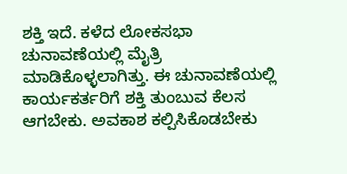ಶಕ್ತಿ ಇದೆ. ಕಳೆದ ಲೋಕಸಭಾ ಚುನಾವಣೆಯಲ್ಲಿ ಮೈತ್ರಿ ಮಾಡಿಕೊಳ್ಳಲಾಗಿತ್ತು. ಈ ಚುನಾವಣೆಯಲ್ಲಿ ಕಾರ್ಯಕರ್ತರಿಗೆ ಶಕ್ತಿ ತುಂಬುವ ಕೆಲಸ ಆಗಬೇಕು. ಅವಕಾಶ ಕಲ್ಪಿಸಿಕೊಡಬೇಕು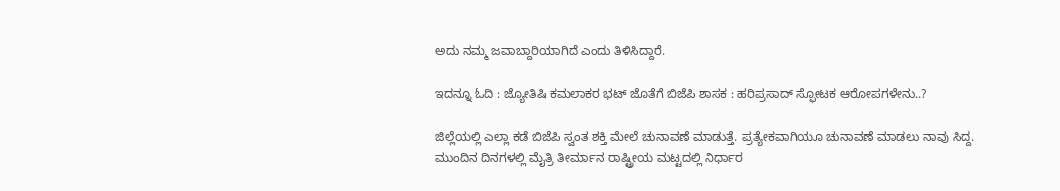ಅದು ನಮ್ಮ ಜವಾಬ್ದಾರಿಯಾಗಿದೆ ಎಂದು ತಿಳಿಸಿದ್ದಾರೆ.

ಇದನ್ನೂ ಓದಿ : ಜ್ಯೋತಿಷಿ ಕಮಲಾಕರ ಭಟ್‌ ಜೊತೆಗೆ ಬಿಜೆಪಿ ಶಾಸಕ : ಹರಿಪ್ರಸಾದ್ ಸ್ಫೋಟಕ ಆರೋಪಗಳೇನು..?

ಜಿಲ್ಲೆಯಲ್ಲಿ ಎಲ್ಲಾ ಕಡೆ ಬಿಜೆಪಿ ಸ್ವಂತ ಶಕ್ತಿ ಮೇಲೆ ಚುನಾವಣೆ ಮಾಡುತ್ತೆ. ಪ್ರತ್ಯೇಕವಾಗಿಯೂ ಚುನಾವಣೆ ಮಾಡಲು ನಾವು ಸಿದ್ದ. ಮುಂದಿನ ದಿನಗಳಲ್ಲಿ ಮೈತ್ರಿ ತೀರ್ಮಾನ ರಾಷ್ಟ್ರೀಯ ಮಟ್ಟದಲ್ಲಿ ನಿರ್ಧಾರ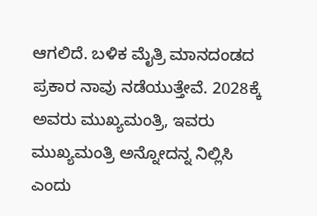ಆಗಲಿದೆ. ಬಳಿಕ ಮೈತ್ರಿ ಮಾನದಂಡದ ಪ್ರಕಾರ ನಾವು ನಡೆಯುತ್ತೇವೆ. 2028ಕ್ಕೆ ಅವರು ಮುಖ್ಯಮಂತ್ರಿ, ಇವರು ಮುಖ್ಯಮಂತ್ರಿ ಅನ್ನೋದನ್ನ ನಿಲ್ಲಿಸಿ ಎಂದು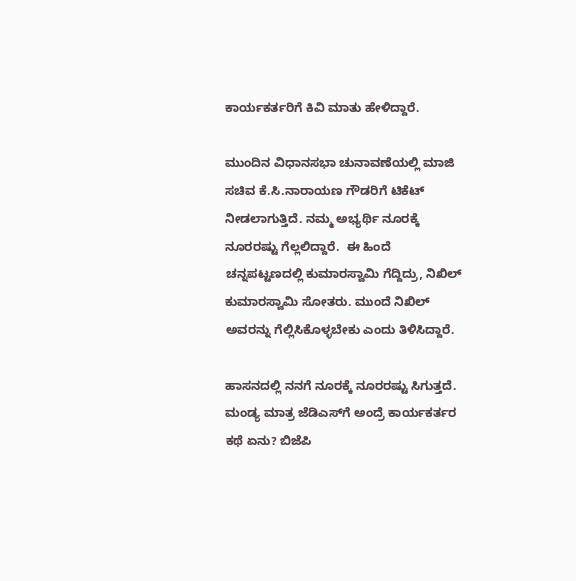ಕಾರ್ಯಕರ್ತರಿಗೆ ಕಿವಿ ಮಾತು ಹೇಳಿದ್ದಾರೆ.

ಮುಂದಿನ ವಿಧಾನಸಭಾ ಚುನಾವಣೆಯಲ್ಲಿ ಮಾಜಿ ಸಚಿವ ಕೆ.ಸಿ.ನಾರಾಯಣ ಗೌಡರಿಗೆ ಟಿಕೆಟ್‌ ನೀಡಲಾಗುತ್ತಿದೆ. ನಮ್ಮ ಅಭ್ಯರ್ಥಿ ನೂರಕ್ಕೆ ನೂರರಷ್ಟು ಗೆಲ್ಲಲಿದ್ದಾರೆ.  ಈ ಹಿಂದೆ ಚನ್ನಪಟ್ಟಣದಲ್ಲಿ ಕುಮಾರಸ್ವಾಮಿ ಗೆದ್ದಿದ್ರು, ನಿಖಿಲ್ ಕುಮಾರಸ್ವಾಮಿ ಸೋತರು. ಮುಂದೆ ನಿಖಿಲ್ ಅವರನ್ನು ಗೆಲ್ಲಿಸಿಕೊಳ್ಳಬೇಕು ಎಂದು ತಿಳಿಸಿದ್ದಾರೆ.

ಹಾಸನದಲ್ಲಿ ನನಗೆ ನೂರಕ್ಕೆ ನೂರರಷ್ಟು ಸಿಗುತ್ತದೆ. ಮಂಡ್ಯ ಮಾತ್ರ ಜೆಡಿಎಸ್‌ಗೆ ಅಂದ್ರೆ ಕಾರ್ಯಕರ್ತರ ಕಥೆ ಏನು? ಬಿಜೆಪಿ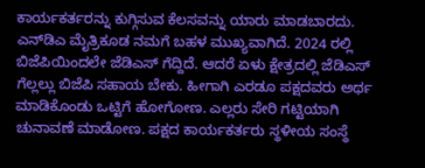ಕಾರ್ಯಕರ್ತರನ್ನು ಕುಗ್ಗಿಸುವ ಕೆಲಸವನ್ನು ಯಾರು ಮಾಡಬಾರದು. ಎನ್‌ಡಿಎ ಮೈತ್ರಿಕೂಡ ನಮಗೆ ಬಹಳ ಮುಖ್ಯವಾಗಿದೆ. 2024 ರಲ್ಲಿ ಬಿಜೆಪಿಯಿಂದಲೇ ಜೆಡಿಎಸ್ ಗೆದ್ದಿದೆ. ಆದರೆ ಏಳು ಕ್ಷೇತ್ರದಲ್ಲಿ ಜೆಡಿಎಸ್ ಗೆಲ್ಲಲ್ಲು ಬಿಜೆಪಿ ಸಹಾಯ ಬೇಕು. ಹೀಗಾಗಿ ಎರಡೂ ಪಕ್ಷದವರು ಅರ್ಥ ಮಾಡಿಕೊಂಡು ಒಟ್ಟಿಗೆ ಹೋಗೋಣ. ಎಲ್ಲರು ಸೇರಿ ಗಟ್ಟಿಯಾಗಿ ಚುನಾವಣೆ ಮಾಡೋಣ. ಪಕ್ಷದ ಕಾರ್ಯಕರ್ತರು ಸ್ಥಳೀಯ ಸಂಸ್ಥೆ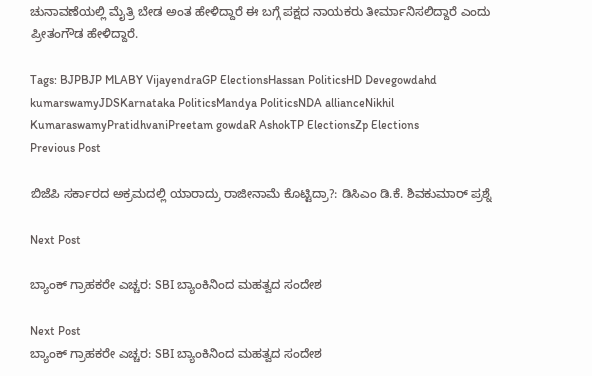ಚುನಾವಣೆಯಲ್ಲಿ ಮೈತ್ರಿ ಬೇಡ ಅಂತ ಹೇಳಿದ್ದಾರೆ ಈ ಬಗ್ಗೆ ಪಕ್ಷದ ನಾಯಕರು ತೀರ್ಮಾನಿಸಲಿದ್ದಾರೆ ಎಂದು ಪ್ರೀತಂಗೌಡ ಹೇಳಿದ್ದಾರೆ.

Tags: BJPBJP MLABY VijayendraGP ElectionsHassan PoliticsHD Devegowdahd kumarswamyJDSKarnataka PoliticsMandya PoliticsNDA allianceNikhil KumaraswamyPratidhvaniPreetam gowdaR AshokTP ElectionsZp Elections
Previous Post

ಬಿಜೆಪಿ ಸರ್ಕಾರದ ಅಕ್ರಮದಲ್ಲಿ ಯಾರಾದ್ರು ರಾಜೀನಾಮೆ ಕೊಟ್ಟಿದ್ರಾ?: ಡಿಸಿಎಂ ಡಿ.ಕೆ. ಶಿವಕುಮಾರ್ ಪ್ರಶ್ನೆ

Next Post

ಬ್ಯಾಂಕ್ ಗ್ರಾಹಕರೇ ಎಚ್ಚರ: SBI ಬ್ಯಾಂಕಿನಿಂದ ಮಹತ್ವದ ಸಂದೇಶ

Next Post
ಬ್ಯಾಂಕ್ ಗ್ರಾಹಕರೇ ಎಚ್ಚರ: SBI ಬ್ಯಾಂಕಿನಿಂದ ಮಹತ್ವದ ಸಂದೇಶ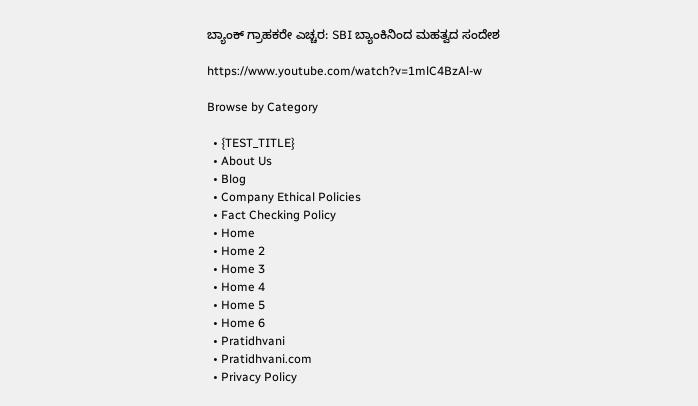ಬ್ಯಾಂಕ್ ಗ್ರಾಹಕರೇ ಎಚ್ಚರ: SBI ಬ್ಯಾಂಕಿನಿಂದ ಮಹತ್ವದ ಸಂದೇಶ

https://www.youtube.com/watch?v=1mlC4BzAl-w

Browse by Category

  • {TEST_TITLE}
  • About Us
  • Blog
  • Company Ethical Policies
  • Fact Checking Policy
  • Home
  • Home 2
  • Home 3
  • Home 4
  • Home 5
  • Home 6
  • Pratidhvani
  • Pratidhvani.com
  • Privacy Policy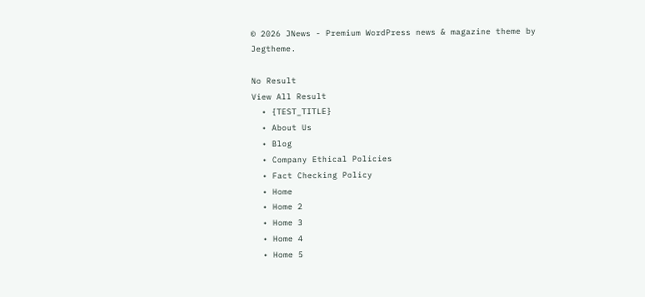© 2026 JNews - Premium WordPress news & magazine theme by Jegtheme.

No Result
View All Result
  • {TEST_TITLE}
  • About Us
  • Blog
  • Company Ethical Policies
  • Fact Checking Policy
  • Home
  • Home 2
  • Home 3
  • Home 4
  • Home 5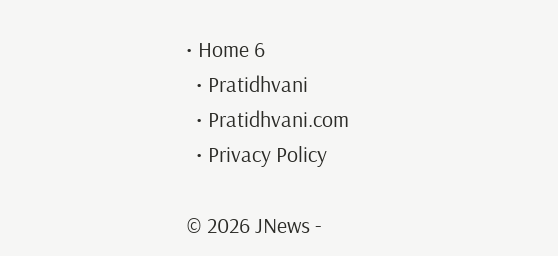• Home 6
  • Pratidhvani
  • Pratidhvani.com
  • Privacy Policy

© 2026 JNews -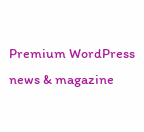Premium WordPress news & magazine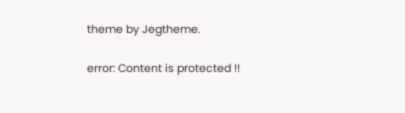theme by Jegtheme.

error: Content is protected !!